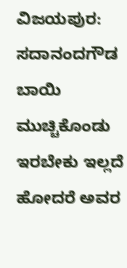ವಿಜಯಪುರ: ಸದಾನಂದಗೌಡ ಬಾಯಿ ಮುಚ್ಚಿಕೊಂಡು ಇರಬೇಕು ಇಲ್ಲದೆ ಹೋದರೆ ಅವರ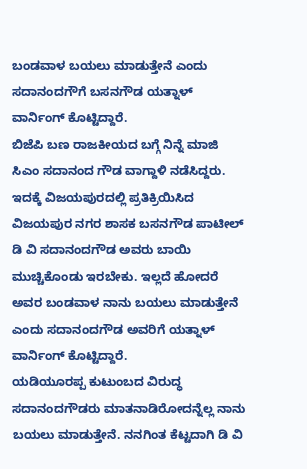ಬಂಡವಾಳ ಬಯಲು ಮಾಡುತ್ತೇನೆ ಎಂದು ಸದಾನಂದಗೌಗೆ ಬಸನಗೌಡ ಯತ್ನಾಳ್ ವಾರ್ನಿಂಗ್ ಕೊಟ್ಟಿದ್ದಾರೆ.
ಬಿಜೆಪಿ ಬಣ ರಾಜಕೀಯದ ಬಗ್ಗೆ ನಿನ್ನೆ ಮಾಜಿ ಸಿಎಂ ಸದಾನಂದ ಗೌಡ ವಾಗ್ದಾಳಿ ನಡೆಸಿದ್ದರು. ಇದಕ್ಕೆ ವಿಜಯಪುರದಲ್ಲಿ ಪ್ರತಿಕ್ರಿಯಿಸಿದ ವಿಜಯಪುರ ನಗರ ಶಾಸಕ ಬಸನಗೌಡ ಪಾಟೀಲ್ ಡಿ ವಿ ಸದಾನಂದಗೌಡ ಅವರು ಬಾಯಿ ಮುಚ್ಚಿಕೊಂಡು ಇರಬೇಕು. ಇಲ್ಲದೆ ಹೋದರೆ ಅವರ ಬಂಡವಾಳ ನಾನು ಬಯಲು ಮಾಡುತ್ತೇನೆ ಎಂದು ಸದಾನಂದಗೌಡ ಅವರಿಗೆ ಯತ್ನಾಳ್ ವಾರ್ನಿಂಗ್ ಕೊಟ್ಟಿದ್ದಾರೆ.
ಯಡಿಯೂರಪ್ಪ ಕುಟುಂಬದ ವಿರುದ್ಧ ಸದಾನಂದಗೌಡರು ಮಾತನಾಡಿರೋದನ್ನೆಲ್ಲ ನಾನು ಬಯಲು ಮಾಡುತ್ತೇನೆ. ನನಗಿಂತ ಕೆಟ್ಟದಾಗಿ ಡಿ ವಿ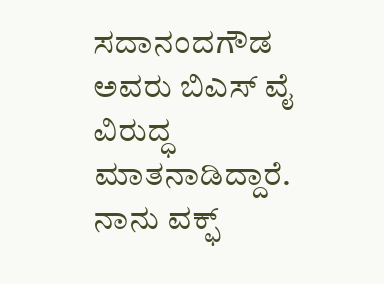ಸದಾನಂದಗೌಡ ಅವರು ಬಿಎಸ್ ವೈ ವಿರುದ್ಧ ಮಾತನಾಡಿದ್ದಾರೆ. ನಾನು ವಕ್ಫ್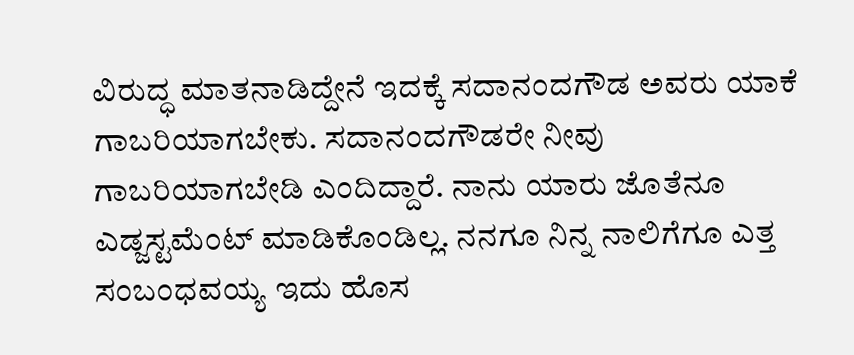ವಿರುದ್ಧ ಮಾತನಾಡಿದ್ದೇನೆ ಇದಕ್ಕೆ ಸದಾನಂದಗೌಡ ಅವರು ಯಾಕೆ ಗಾಬರಿಯಾಗಬೇಕು. ಸದಾನಂದಗೌಡರೇ ನೀವು ಗಾಬರಿಯಾಗಬೇಡಿ ಎಂದಿದ್ದಾರೆ. ನಾನು ಯಾರು ಜೊತೆನೂ ಎಡ್ಜಸ್ಟಮೆಂಟ್ ಮಾಡಿಕೊಂಡಿಲ್ಲ. ನನಗೂ ನಿನ್ನ ನಾಲಿಗೆಗೂ ಎತ್ತ ಸಂಬಂಧವಯ್ಯ ಇದು ಹೊಸ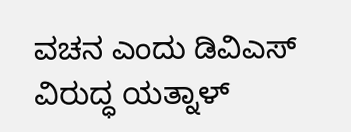ವಚನ ಎಂದು ಡಿವಿಎಸ್ ವಿರುದ್ಧ ಯತ್ನಾಳ್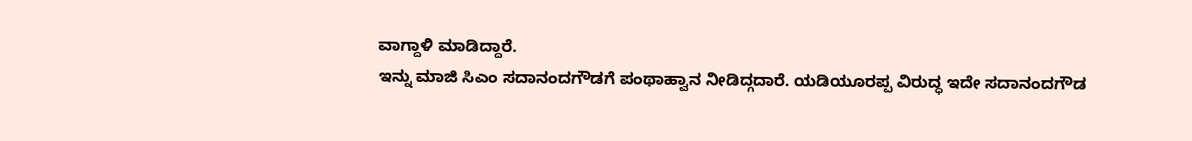ವಾಗ್ದಾಳಿ ಮಾಡಿದ್ದಾರೆ.
ಇನ್ನು ಮಾಜಿ ಸಿಎಂ ಸದಾನಂದಗೌಡಗೆ ಪಂಥಾಹ್ವಾನ ನೀಡಿದ್ಗದಾರೆ. ಯಡಿಯೂರಪ್ಪ ವಿರುದ್ಧ ಇದೇ ಸದಾನಂದಗೌಡ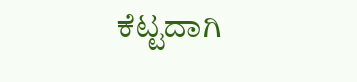ಕೆಟ್ಟದಾಗಿ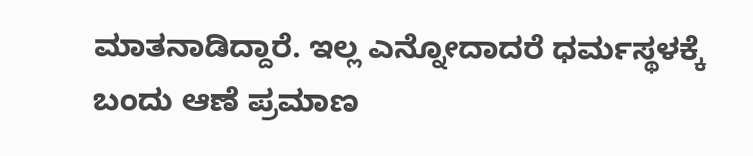ಮಾತನಾಡಿದ್ದಾರೆ. ಇಲ್ಲ ಎನ್ನೋದಾದರೆ ಧರ್ಮಸ್ಥಳಕ್ಕೆ ಬಂದು ಆಣೆ ಪ್ರಮಾಣ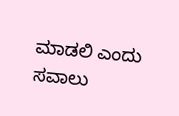ಮಾಡಲಿ ಎಂದು ಸವಾಲು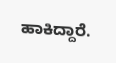ಹಾಕಿದ್ದಾರೆ.